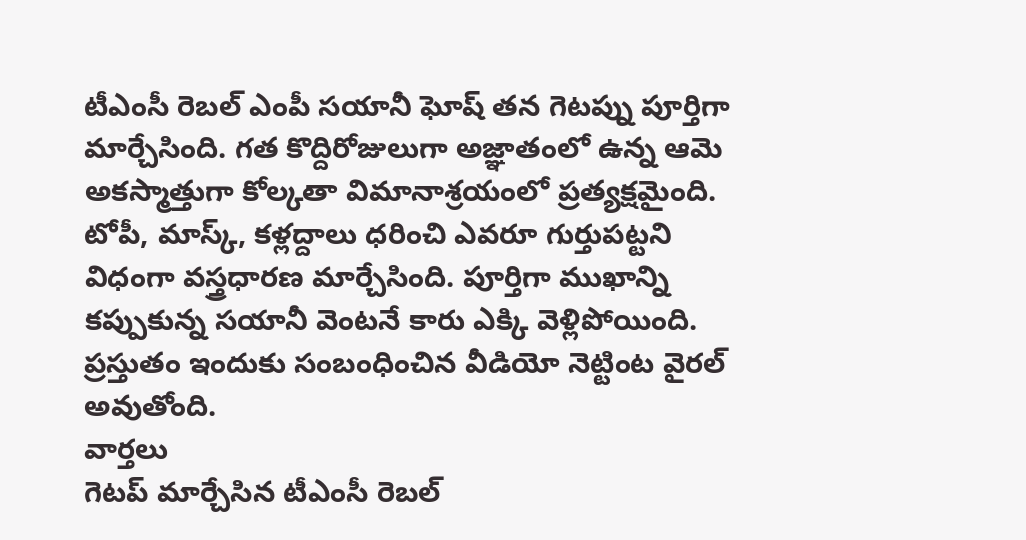టీఎంసీ రెబల్ ఎంపీ సయానీ ఘోష్ తన గెటప్ను పూర్తిగా మార్చేసింది. గత కొద్దిరోజులుగా అజ్ఞాతంలో ఉన్న ఆమె అకస్మాత్తుగా కోల్కతా విమానాశ్రయంలో ప్రత్యక్షమైంది. టోపీ, మాస్క్, కళ్లద్దాలు ధరించి ఎవరూ గుర్తుపట్టని విధంగా వస్త్రధారణ మార్చేసింది. పూర్తిగా ముఖాన్ని కప్పుకున్న సయానీ వెంటనే కారు ఎక్కి వెళ్లిపోయింది. ప్రస్తుతం ఇందుకు సంబంధించిన వీడియో నెట్టింట వైరల్ అవుతోంది.
వార్తలు
గెటప్ మార్చేసిన టీఎంసీ రెబల్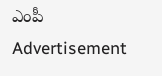ఎంపీ
Advertisement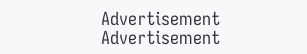Advertisement
Advertisement